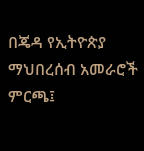በጄዳ የኢትዮጵያ ማህበረሰብ አመራሮች ምርጫ፤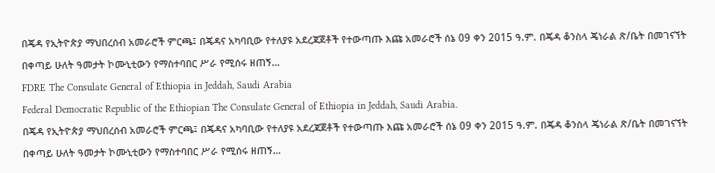በጄዳ የኢትዮጵያ ማህበረሰብ አመራሮች ምርጫ፤ በጄዳና አካባቢው የተለያዩ አደረጃጀቶች የተውጣጡ እጩ አመራሮች ሰኔ 09 ቀን 2015 ዓ.ም. በጄዳ ቆንስላ ጄነራል ጽ/ቤት በመገናኘት በቀጣይ ሁለት ዓመታት ኮሙኒቲውን የማስተባበር ሥራ የሚሰሩ ዘጠኝ…
FDRE The Consulate General of Ethiopia in Jeddah, Saudi Arabia
Federal Democratic Republic of the Ethiopian The Consulate General of Ethiopia in Jeddah, Saudi Arabia.
በጄዳ የኢትዮጵያ ማህበረሰብ አመራሮች ምርጫ፤ በጄዳና አካባቢው የተለያዩ አደረጃጀቶች የተውጣጡ እጩ አመራሮች ሰኔ 09 ቀን 2015 ዓ.ም. በጄዳ ቆንስላ ጄነራል ጽ/ቤት በመገናኘት በቀጣይ ሁለት ዓመታት ኮሙኒቲውን የማስተባበር ሥራ የሚሰሩ ዘጠኝ…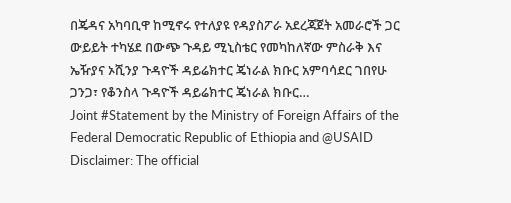በጄዳና አካባቢዋ ከሚኖሩ የተለያዩ የዳያስፖራ አደረጃጀት አመራሮች ጋር ውይይት ተካሄደ በውጭ ጉዳይ ሚኒስቴር የመካከለኛው ምስራቅ እና ኤዥያና ኦሺንያ ጉዳዮች ዳይሬክተር ጄነራል ክቡር አምባሳደር ገበየሁ ጋንጋ፣ የቆንስላ ጉዳዮች ዳይሬክተር ጄነራል ክቡር…
Joint #Statement by the Ministry of Foreign Affairs of the Federal Democratic Republic of Ethiopia and @USAID
Disclaimer: The official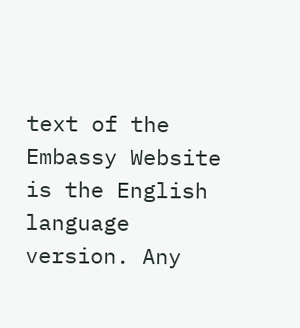text of the Embassy Website is the English language version. Any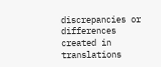discrepancies or differences created in translations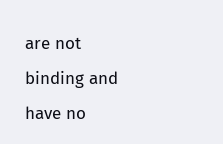are not binding and have no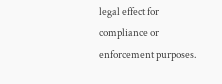legal effect for compliance or enforcement purposes.